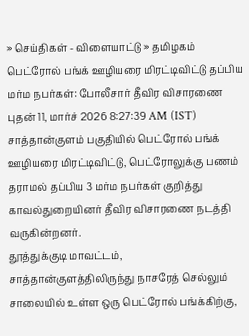» செய்திகள் - விளையாட்டு » தமிழகம்
பெட்ரோல் பங்க் ஊழியரை மிரட்டிவிட்டு தப்பிய மர்ம நபர்கள்: போலீசார் தீவிர விசாரணை
புதன் 11, மார்ச் 2026 8:27:39 AM (IST)
சாத்தான்குளம் பகுதியில் பெட்ரோல் பங்க் ஊழியரை மிரட்டிவிட்டு, பெட்ரோலுக்கு பணம் தராமல் தப்பிய 3 மர்ம நபர்கள் குறித்து காவல்துறையினர் தீவிர விசாரணை நடத்தி வருகின்றனர்.
தூத்துக்குடி மாவட்டம், சாத்தான்குளத்திலிருந்து நாசரேத் செல்லும் சாலையில் உள்ள ஒரு பெட்ரோல் பங்க்கிற்கு,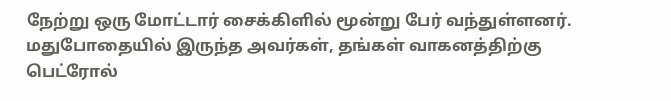நேற்று ஒரு மோட்டார் சைக்கிளில் மூன்று பேர் வந்துள்ளனர். மதுபோதையில் இருந்த அவர்கள், தங்கள் வாகனத்திற்கு பெட்ரோல்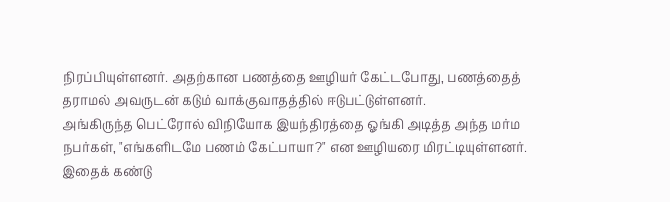நிரப்பியுள்ளனர். அதற்கான பணத்தை ஊழியர் கேட்டபோது, பணத்தைத் தராமல் அவருடன் கடும் வாக்குவாதத்தில் ஈடுபட்டுள்ளனர்.
அங்கிருந்த பெட்ரோல் விநியோக இயந்திரத்தை ஓங்கி அடித்த அந்த மர்ம நபர்கள், "எங்களிடமே பணம் கேட்பாயா?" என ஊழியரை மிரட்டியுள்ளனர். இதைக் கண்டு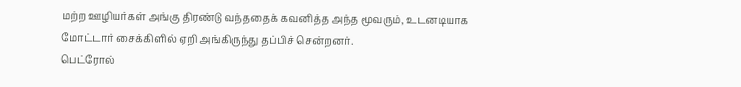மற்ற ஊழியர்கள் அங்கு திரண்டு வந்ததைக் கவனித்த அந்த மூவரும், உடனடியாக மோட்டார் சைக்கிளில் ஏறி அங்கிருந்து தப்பிச் சென்றனர்.
பெட்ரோல்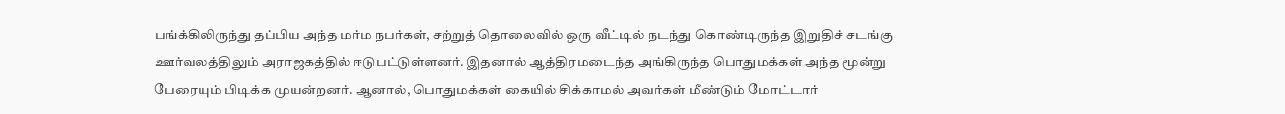பங்க்கிலிருந்து தப்பிய அந்த மர்ம நபர்கள், சற்றுத் தொலைவில் ஒரு வீட்டில் நடந்து கொண்டிருந்த இறுதிச் சடங்கு ஊர்வலத்திலும் அராஜகத்தில் ஈடுபட்டுள்ளனர். இதனால் ஆத்திரமடைந்த அங்கிருந்த பொதுமக்கள் அந்த மூன்று பேரையும் பிடிக்க முயன்றனர். ஆனால், பொதுமக்கள் கையில் சிக்காமல் அவர்கள் மீண்டும் மோட்டார்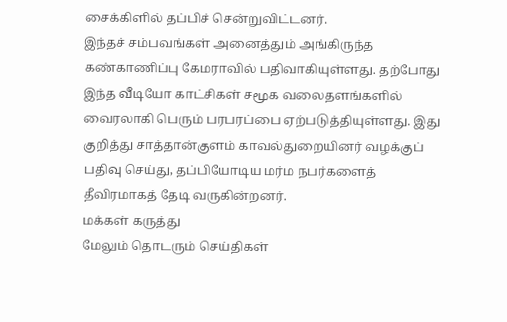சைக்கிளில் தப்பிச் சென்றுவிட்டனர்.
இந்தச் சம்பவங்கள் அனைத்தும் அங்கிருந்த கண்காணிப்பு கேமராவில் பதிவாகியுள்ளது. தற்போது இந்த வீடியோ காட்சிகள் சமூக வலைதளங்களில் வைரலாகி பெரும் பரபரப்பை ஏற்படுத்தியுள்ளது. இது குறித்து சாத்தான்குளம் காவல்துறையினர் வழக்குப் பதிவு செய்து, தப்பியோடிய மர்ம நபர்களைத் தீவிரமாகத் தேடி வருகின்றனர்.
மக்கள் கருத்து
மேலும் தொடரும் செய்திகள்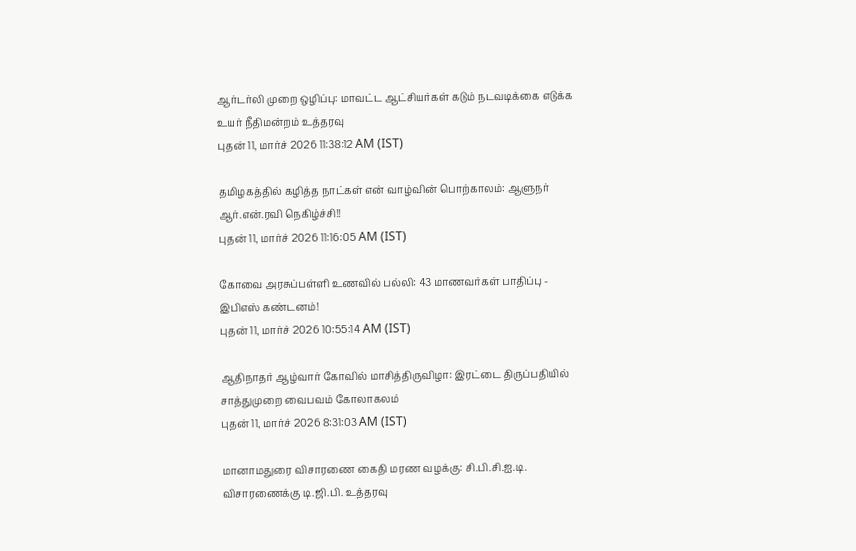ஆர்டர்லி முறை ஒழிப்பு: மாவட்ட ஆட்சியர்கள் கடும் நடவடிக்கை எடுக்க உயர் நீதிமன்றம் உத்தரவு
புதன் 11, மார்ச் 2026 11:38:12 AM (IST)

தமிழகத்தில் கழித்த நாட்கள் என் வாழ்வின் பொற்காலம்: ஆளுநர் ஆர்.என்.ரவி நெகிழ்ச்சி!!
புதன் 11, மார்ச் 2026 11:16:05 AM (IST)

கோவை அரசுப்பள்ளி உணவில் பல்லி: 43 மாணவர்கள் பாதிப்பு - இபிஎஸ் கண்டனம்!
புதன் 11, மார்ச் 2026 10:55:14 AM (IST)

ஆதிநாதர் ஆழ்வார் கோவில் மாசித்திருவிழா: இரட்டை திருப்பதியில் சாத்துமுறை வைபவம் கோலாகலம்
புதன் 11, மார்ச் 2026 8:31:03 AM (IST)

மானாமதுரை விசாரணை கைதி மரண வழக்கு: சி.பி.சி.ஐ.டி. விசாரணைக்கு டி.ஜி.பி. உத்தரவு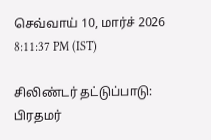செவ்வாய் 10, மார்ச் 2026 8:11:37 PM (IST)

சிலிண்டர் தட்டுப்பாடு: பிரதமர்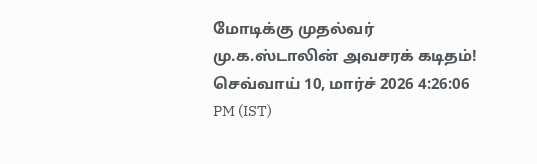மோடிக்கு முதல்வர் மு.க.ஸ்டாலின் அவசரக் கடிதம்!
செவ்வாய் 10, மார்ச் 2026 4:26:06 PM (IST)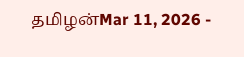தமிழன்Mar 11, 2026 -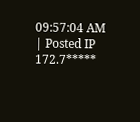09:57:04 AM | Posted IP 172.7*****